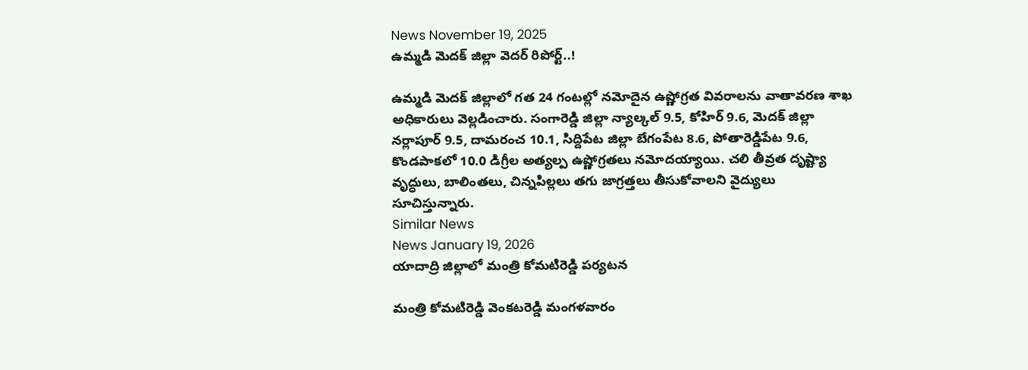News November 19, 2025
ఉమ్మడి మెదక్ జిల్లా వెదర్ రిపోర్ట్..!

ఉమ్మడి మెదక్ జిల్లాలో గత 24 గంటల్లో నమోదైన ఉష్ణోగ్రత వివరాలను వాతావరణ శాఖ అధికారులు వెల్లడించారు. సంగారెడ్డి జిల్లా న్యాల్కల్ 9.5, కోహిర్ 9.6, మెదక్ జిల్లా నర్లాపూర్ 9.5, దామరంచ 10.1, సిద్దిపేట జిల్లా బేగంపేట 8.6, పోతారెడ్డిపేట 9.6, కొండపాకలో 10.0 డిగ్రీల అత్యల్ప ఉష్ణోగ్రతలు నమోదయ్యాయి. చలి తీవ్రత దృష్ట్యా వృద్ధులు, బాలింతలు, చిన్నపిల్లలు తగు జాగ్రత్తలు తీసుకోవాలని వైద్యులు సూచిస్తున్నారు.
Similar News
News January 19, 2026
యాదాద్రి జిల్లాలో మంత్రి కోమటిరెడ్డి పర్యటన

మంత్రి కోమటిరెడ్డి వెంకటరెడ్డి మంగళవారం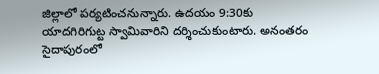జిల్లాలో పర్యటించనున్నారు. ఉదయం 9:30కు యాదగిరిగుట్ట స్వామివారిని దర్శించుకుంటారు. అనంతరం సైదాపురంలో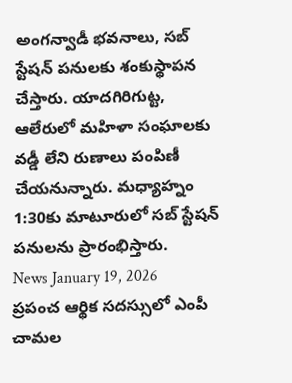అంగన్వాడీ భవనాలు, సబ్ స్టేషన్ పనులకు శంకుస్థాపన చేస్తారు. యాదగిరిగుట్ట, ఆలేరులో మహిళా సంఘాలకు వడ్డీ లేని రుణాలు పంపిణీ చేయనున్నారు. మధ్యాహ్నం 1:30కు మాటూరులో సబ్ స్టేషన్ పనులను ప్రారంభిస్తారు.
News January 19, 2026
ప్రపంచ ఆర్థిక సదస్సులో ఎంపీ చామల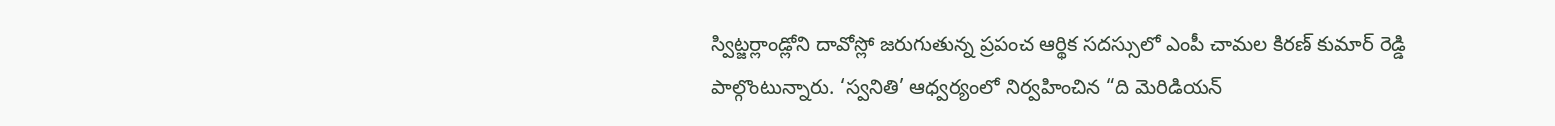స్విట్జర్లాండ్లోని దావోస్లో జరుగుతున్న ప్రపంచ ఆర్థిక సదస్సులో ఎంపీ చామల కిరణ్ కుమార్ రెడ్డి పాల్గొంటున్నారు. ‘స్వనితి’ ఆధ్వర్యంలో నిర్వహించిన “ది మెరిడియన్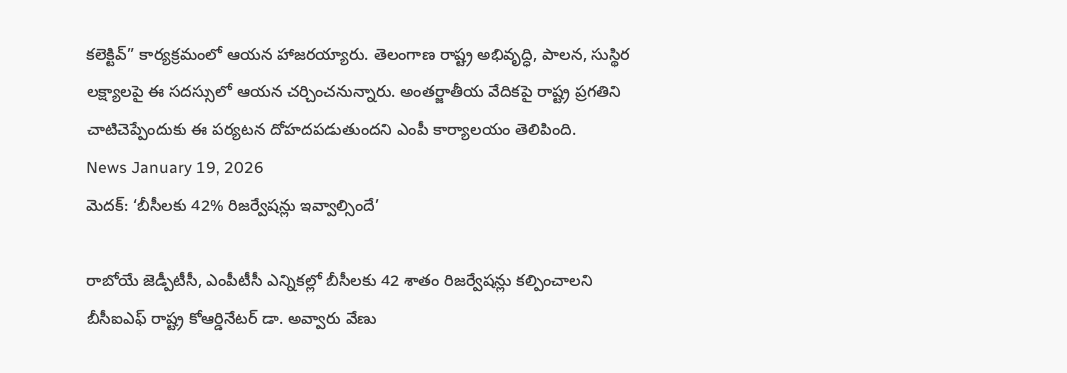కలెక్టివ్” కార్యక్రమంలో ఆయన హాజరయ్యారు. తెలంగాణ రాష్ట్ర అభివృద్ధి, పాలన, సుస్థిర లక్ష్యాలపై ఈ సదస్సులో ఆయన చర్చించనున్నారు. అంతర్జాతీయ వేదికపై రాష్ట్ర ప్రగతిని చాటిచెప్పేందుకు ఈ పర్యటన దోహదపడుతుందని ఎంపీ కార్యాలయం తెలిపింది.
News January 19, 2026
మెదక్: ‘బీసీలకు 42% రిజర్వేషన్లు ఇవ్వాల్సిందే’

రాబోయే జెడ్పీటీసీ, ఎంపీటీసీ ఎన్నికల్లో బీసీలకు 42 శాతం రిజర్వేషన్లు కల్పించాలని బీసీఐఎఫ్ రాష్ట్ర కోఆర్డినేటర్ డా. అవ్వారు వేణు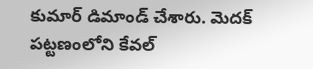కుమార్ డిమాండ్ చేశారు. మెదక్ పట్టణంలోని కేవల్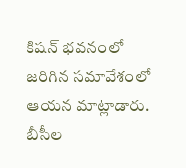కిషన్ భవనంలో జరిగిన సమావేశంలో ఆయన మాట్లాడారు. బీసీల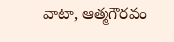వాటా, ఆత్మగౌరవం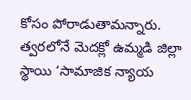కోసం పోరాడుతామన్నారు. త్వరలోనే మెదక్లో ఉమ్మడి జిల్లా స్థాయి ‘సామాజిక న్యాయ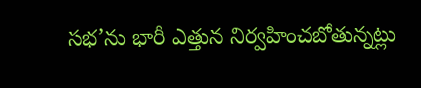సభ’ను భారీ ఎత్తున నిర్వహించబోతున్నట్లు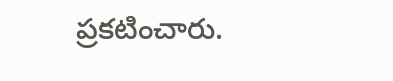ప్రకటించారు.